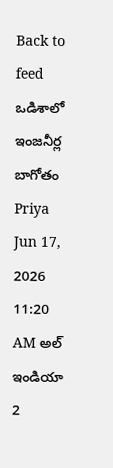Back to feed
ఒడిశాలో ఇంజనీర్ల బాగోతం
Priya Jun 17, 2026 11:20 AM అల్ ఇండియా 2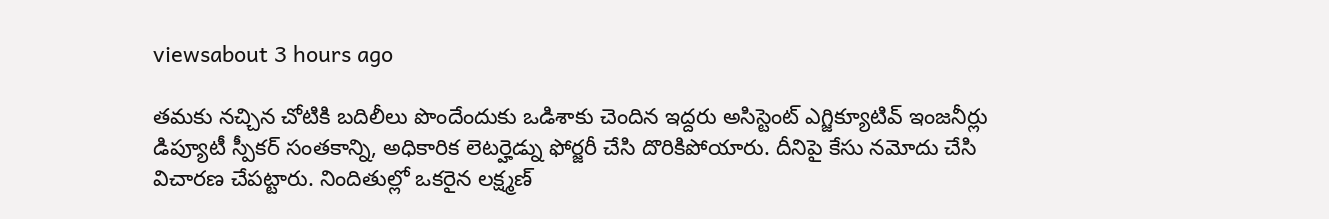viewsabout 3 hours ago

తమకు నచ్చిన చోటికి బదిలీలు పొందేందుకు ఒడిశాకు చెందిన ఇద్దరు అసిస్టెంట్ ఎగ్జిక్యూటివ్ ఇంజనీర్లు డిప్యూటీ స్పీకర్ సంతకాన్ని, అధికారిక లెటర్హెడ్ను ఫోర్జరీ చేసి దొరికిపోయారు. దీనిపై కేసు నమోదు చేసి విచారణ చేపట్టారు. నిందితుల్లో ఒకరైన లక్ష్మణ్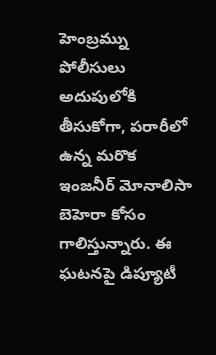హెంబ్రమ్ను పోలీసులు అదుపులోకి తీసుకోగా, పరారీలో ఉన్న మరొక ఇంజనీర్ మోనాలిసా బెహెరా కోసం గాలిస్తున్నారు. ఈ ఘటనపై డిప్యూటీ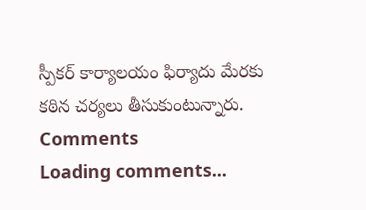స్పీకర్ కార్యాలయం ఫిర్యాదు మేరకు కఠిన చర్యలు తీసుకుంటున్నారు.
Comments
Loading comments...